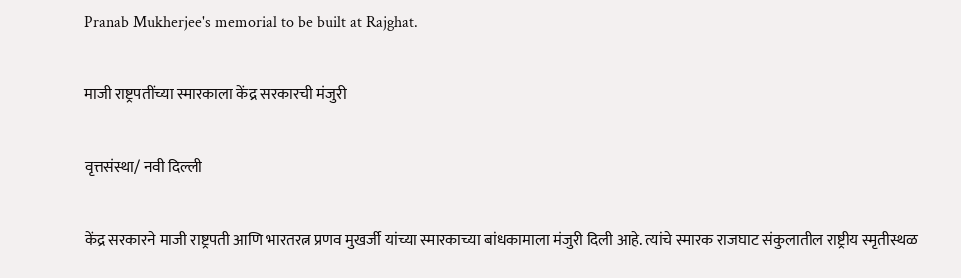Pranab Mukherjee's memorial to be built at Rajghat.

माजी राष्ट्रपतींच्या स्मारकाला केंद्र सरकारची मंजुरी

वृत्तसंस्था/ नवी दिल्ली

केंद्र सरकारने माजी राष्ट्रपती आणि भारतरत्न प्रणव मुखर्जी यांच्या स्मारकाच्या बांधकामाला मंजुरी दिली आहे. त्यांचे स्मारक राजघाट संकुलातील राष्ट्रीय स्मृतीस्थळ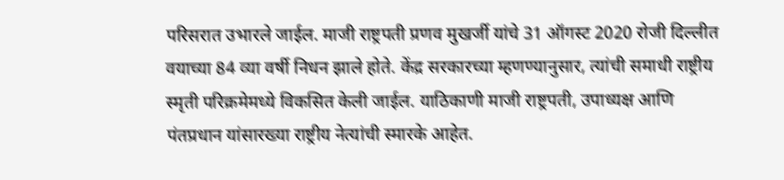परिसरात उभारले जाईल. माजी राष्ट्रपती प्रणव मुखर्जी यांचे 31 ऑगस्ट 2020 रोजी दिल्लीत वयाच्या 84 व्या वर्षी निधन झाले होते. केंद्र सरकारच्या म्हणण्यानुसार, त्यांची समाधी राष्ट्रीय स्मृती परिक्रमेमध्ये विकसित केली जाईल. याठिकाणी माजी राष्ट्रपती, उपाध्यक्ष आणि पंतप्रधान यांसारख्या राष्ट्रीय नेत्यांची स्मारके आहेत.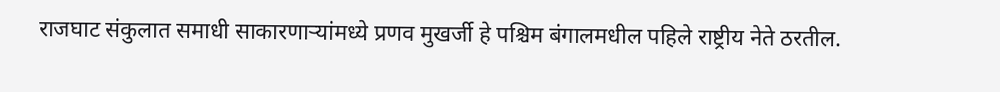राजघाट संकुलात समाधी साकारणाऱ्यांमध्ये प्रणव मुखर्जी हे पश्चिम बंगालमधील पहिले राष्ट्रीय नेते ठरतील.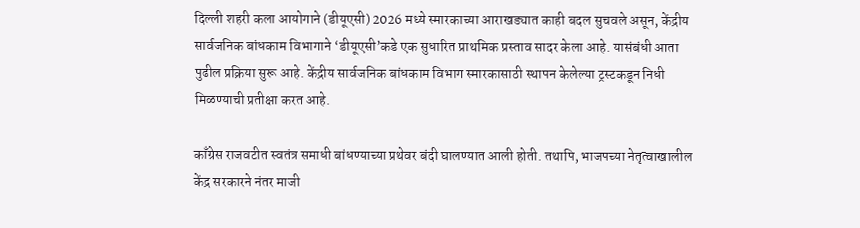दिल्ली शहरी कला आयोगाने (डीयूएसी) 2026 मध्ये स्मारकाच्या आराखड्यात काही बदल सुचवले असून, केंद्रीय सार्वजनिक बांधकाम विभागाने ‘डीयूएसी’कडे एक सुधारित प्राथमिक प्रस्ताव सादर केला आहे. यासंबंधी आता पुढील प्रक्रिया सुरू आहे. केंद्रीय सार्वजनिक बांधकाम विभाग स्मारकासाठी स्थापन केलेल्या ट्रस्टकडून निधी मिळण्याची प्रतीक्षा करत आहे.

काँग्रेस राजवटीत स्वतंत्र समाधी बांधण्याच्या प्रथेवर बंदी घालण्यात आली होती. तथापि, भाजपच्या नेतृत्वाखालील केंद्र सरकारने नंतर माजी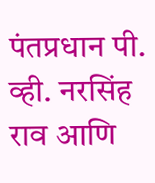पंतप्रधान पी. व्ही. नरसिंह राव आणि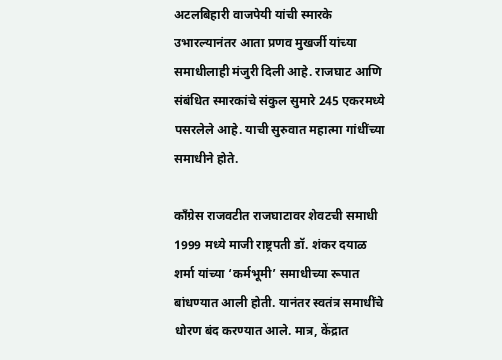अटलबिहारी वाजपेयी यांची स्मारके उभारल्यानंतर आता प्रणव मुखर्जी यांच्या समाधीलाही मंजुरी दिली आहे. राजघाट आणि संबंधित स्मारकांचे संकुल सुमारे 245 एकरमध्ये पसरलेले आहे. याची सुरुवात महात्मा गांधींच्या समाधीने होते.

काँग्रेस राजवटीत राजघाटावर शेवटची समाधी 1999 मध्ये माजी राष्ट्रपती डॉ. शंकर दयाळ शर्मा यांच्या ‘कर्मभूमी’ समाधीच्या रूपात बांधण्यात आली होती. यानंतर स्वतंत्र समाधींचे धोरण बंद करण्यात आले. मात्र, केंद्रात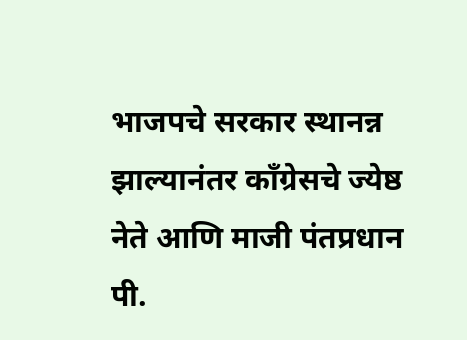भाजपचे सरकार स्थानन्न झाल्यानंतर काँग्रेसचे ज्येष्ठ नेते आणि माजी पंतप्रधान पी.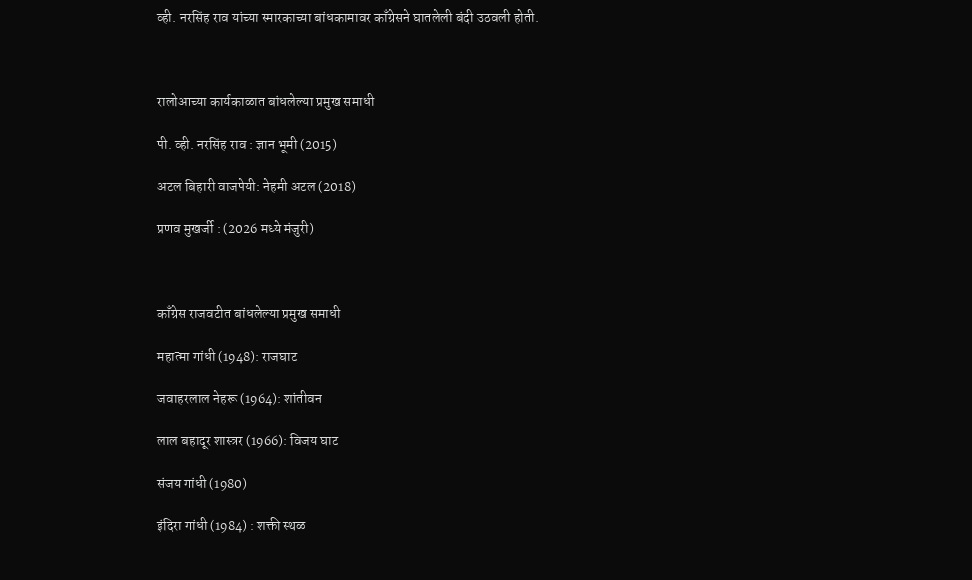व्ही. नरसिंह राव यांच्या स्मारकाच्या बांधकामावर काँग्रेसने घातलेली बंदी उठवली होती.



रालोआच्या कार्यकाळात बांधलेल्या प्रमुख समाधी

पी. व्ही. नरसिंह राव : ज्ञान भूमी (2015)

अटल बिहारी वाजपेयी: नेहमी अटल (2018)

प्रणव मुखर्जी : (2026 मध्ये मंजुरी)



काँग्रेस राजवटीत बांधलेल्या प्रमुख समाधी

महात्मा गांधी (1948): राजघाट

जवाहरलाल नेहरू (1964): शांतीवन

लाल बहादूर शास्त्रर (1966): विजय घाट

संजय गांधी (1980)

इंदिरा गांधी (1984) : शक्ती स्थळ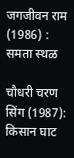जगजीवन राम (1986) : समता स्थळ

चौधरी चरण सिंग (1987): किसान घाट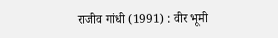राजीव गांधी (1991) : वीर भूमी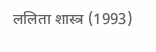ललिता शास्त्र (1993)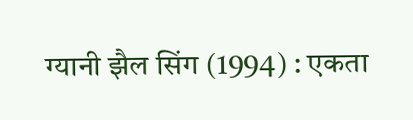ग्यानी झैल सिंग (1994) : एकता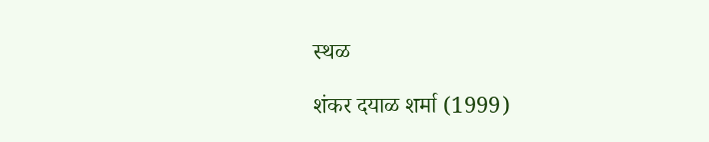स्थळ

शंकर दयाळ शर्मा (1999)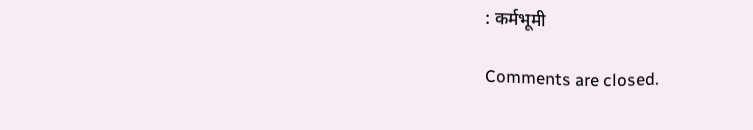: कर्मभूमी

Comments are closed.